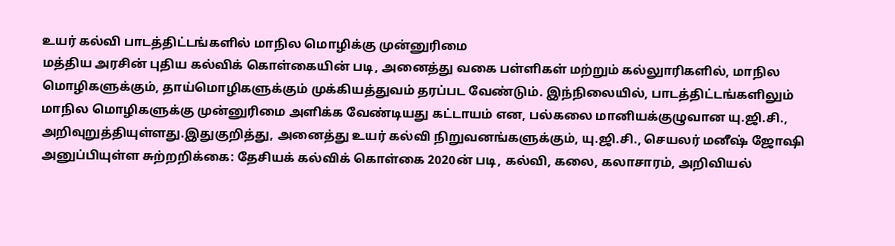உயர் கல்வி பாடத்திட்டங்களில் மாநில மொழிக்கு முன்னுரிமை
மத்திய அரசின் புதிய கல்விக் கொள்கையின் படி, அனைத்து வகை பள்ளிகள் மற்றும் கல்லுாரிகளில், மாநில மொழிகளுக்கும், தாய்மொழிகளுக்கும் முக்கியத்துவம் தரப்பட வேண்டும். இந்நிலையில், பாடத்திட்டங்களிலும் மாநில மொழிகளுக்கு முன்னுரிமை அளிக்க வேண்டியது கட்டாயம் என, பல்கலை மானியக்குழுவான யு.ஜி.சி., அறிவுறுத்தியுள்ளது.இதுகுறித்து, அனைத்து உயர் கல்வி நிறுவனங்களுக்கும், யு.ஜி.சி., செயலர் மனீஷ் ஜோஷி அனுப்பியுள்ள சுற்றறிக்கை: தேசியக் கல்விக் கொள்கை 2020ன் படி, கல்வி, கலை, கலாசாரம், அறிவியல்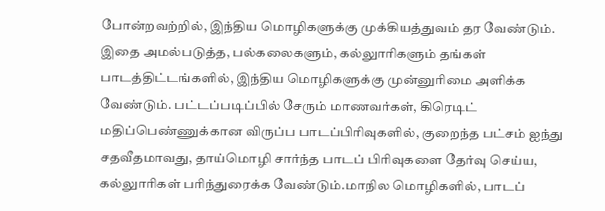போன்றவற்றில், இந்திய மொழிகளுக்கு முக்கியத்துவம் தர வேண்டும். இதை அமல்படுத்த, பல்கலைகளும், கல்லுாரிகளும் தங்கள் பாடத்திட்டங்களில், இந்திய மொழிகளுக்கு முன்னுரிமை அளிக்க வேண்டும். பட்டப்படிப்பில் சேரும் மாணவர்கள், கிரெடிட் மதிப்பெண்ணுக்கான விருப்ப பாடப்பிரிவுகளில், குறைந்த பட்சம் ஐந்து சதவீதமாவது, தாய்மொழி சார்ந்த பாடப் பிரிவுகளை தேர்வு செய்ய, கல்லுாரிகள் பரிந்துரைக்க வேண்டும்.மாநில மொழிகளில், பாடப்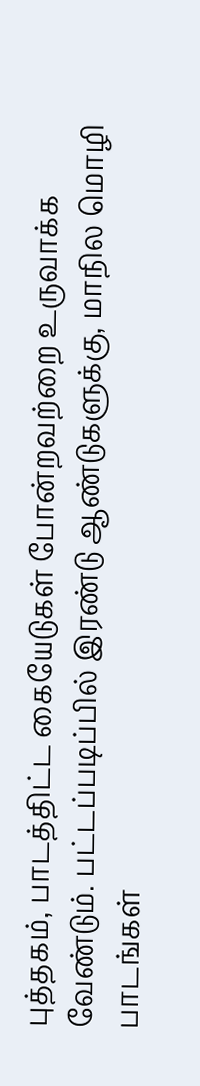புத்தகம், பாடத்திட்ட கையேடுகள் போன்றவற்றை உருவாக்க வேண்டும். பட்டப்படிப்பில் இரண்டு ஆண்டுகளுக்கு, மாநில மொழி பாடங்கள்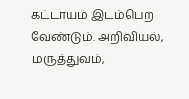கட்டாயம் இடம்பெற வேண்டும். அறிவியல், மருத்துவம்,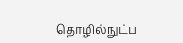தொழில்நுட்ப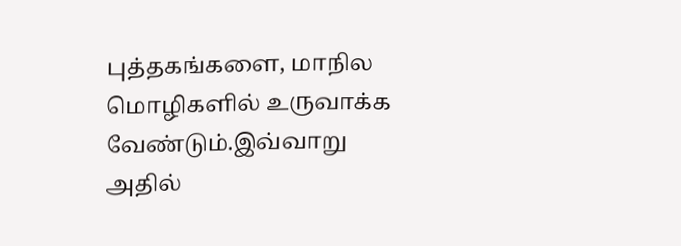புத்தகங்களை, மாநில மொழிகளில் உருவாக்க வேண்டும்.இவ்வாறு அதில்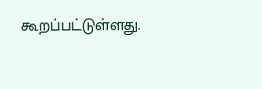கூறப்பட்டுள்ளது.